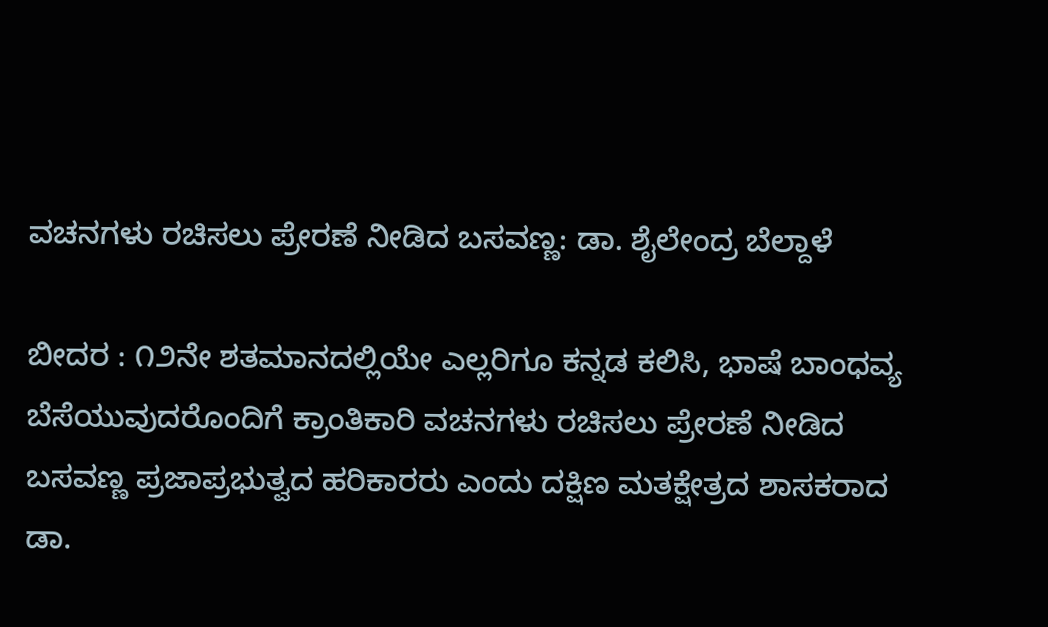ವಚನಗಳು ರಚಿಸಲು ಪ್ರೇರಣೆ ನೀಡಿದ ಬಸವಣ್ಣ: ಡಾ. ಶೈಲೇಂದ್ರ ಬೆಲ್ದಾಳೆ

ಬೀದರ : ೧೨ನೇ ಶತಮಾನದಲ್ಲಿಯೇ ಎಲ್ಲರಿಗೂ ಕನ್ನಡ ಕಲಿಸಿ, ಭಾಷೆ ಬಾಂಧವ್ಯ ಬೆಸೆಯುವುದರೊಂದಿಗೆ ಕ್ರಾಂತಿಕಾರಿ ವಚನಗಳು ರಚಿಸಲು ಪ್ರೇರಣೆ ನೀಡಿದ ಬಸವಣ್ಣ ಪ್ರಜಾಪ್ರಭುತ್ವದ ಹರಿಕಾರರು ಎಂದು ದಕ್ಷಿಣ ಮತಕ್ಷೇತ್ರದ ಶಾಸಕರಾದ ಡಾ.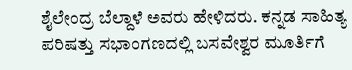ಶೈಲೇಂದ್ರ ಬೆಲ್ದಾಳೆ ಅವರು ಹೇಳಿದರು. ಕನ್ನಡ ಸಾಹಿತ್ಯ ಪರಿಷತ್ತು ಸಭಾಂಗಣದಲ್ಲಿ ಬಸವೇಶ್ವರ ಮೂರ್ತಿಗೆ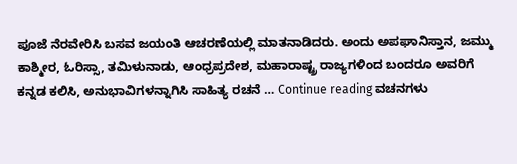ಪೂಜೆ ನೆರವೇರಿಸಿ ಬಸವ ಜಯಂತಿ ಆಚರಣೆಯಲ್ಲಿ ಮಾತನಾಡಿದರು. ಅಂದು ಅಪಘಾನಿಸ್ತಾನ, ಜಮ್ಮು ಕಾಶ್ಮೀರ, ಓರಿಸ್ಸಾ, ತಮಿಳುನಾಡು, ಆಂಧ್ರಪ್ರದೇಶ, ಮಹಾರಾಷ್ಟ್ರ ರಾಜ್ಯಗಳಿಂದ ಬಂದರೂ ಅವರಿಗೆ ಕನ್ನಡ ಕಲಿಸಿ, ಅನುಭಾವಿಗಳನ್ನಾಗಿಸಿ ಸಾಹಿತ್ಯ ರಚನೆ … Continue reading ವಚನಗಳು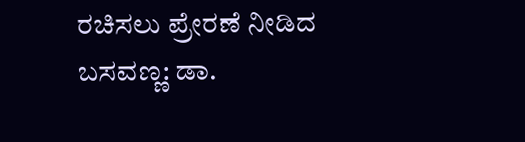ರಚಿಸಲು ಪ್ರೇರಣೆ ನೀಡಿದ ಬಸವಣ್ಣ: ಡಾ.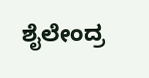ಶೈಲೇಂದ್ರ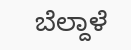ಬೆಲ್ದಾಳೆ